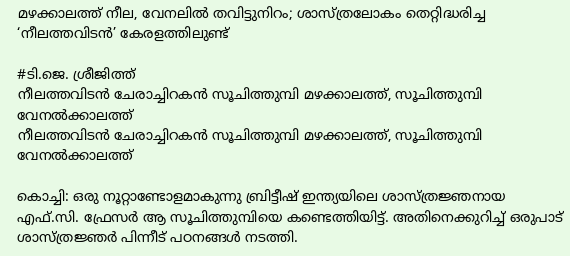മഴക്കാലത്ത് നീല, വേനലിൽ തവിട്ടുനിറം; ശാസ്ത്രലോകം തെറ്റിദ്ധരിച്ച ‘നീലത്തവിടൻ’ കേരളത്തിലുണ്ട്

#ടി.ജെ. ശ്രീജിത്ത്
നീലത്തവിടൻ ചേരാച്ചിറകൻ സൂചിത്തുമ്പി മഴക്കാലത്ത്, സൂചിത്തുമ്പി വേനൽക്കാലത്ത്
നീലത്തവിടൻ ചേരാച്ചിറകൻ സൂചിത്തുമ്പി മഴക്കാലത്ത്, സൂചിത്തുമ്പി വേനൽക്കാലത്ത്

കൊച്ചി: ഒരു നൂറ്റാണ്ടോളമാകുന്നു ബ്രിട്ടീഷ് ഇന്ത്യയിലെ ശാസ്ത്രജ്ഞനായ എഫ്.സി. ഫ്രേസർ ആ സൂചിത്തുമ്പിയെ കണ്ടെത്തിയിട്ട്. അതിനെക്കുറിച്ച് ഒരുപാട് ശാസ്ത്രജ്ഞർ പിന്നീട് പഠനങ്ങൾ നടത്തി.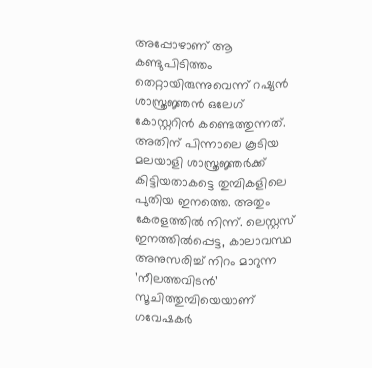അപ്പോഴാണ് ആ കണ്ടുപിടിത്തം തെറ്റായിരുന്നുവെന്ന് റഷ്യൻ ശാസ്ത്രജ്ഞൻ ഒലേഗ് കോസ്റ്ററിൻ കണ്ടെത്തുന്നത്. അതിന് പിന്നാലെ കൂടിയ മലയാളി ശാസ്ത്രജ്ഞർക്ക് കിട്ടിയതാകട്ടെ തുമ്പികളിലെ പുതിയ ഇനത്തെ. അതും കേരളത്തിൽ നിന്ന്. ലെസ്റ്റസ് ഇനത്തിൽപ്പെട്ട, കാലാവസ്ഥ അനുസരിച്ച് നിറം മാറുന്ന ’നീലത്തവിടൻ’ സൂചിത്തുമ്പിയെയാണ് ഗവേഷകർ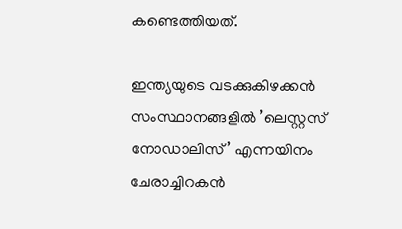കണ്ടെത്തിയത്.

ഇന്ത്യയുടെ വടക്കുകിഴക്കൻ സംസ്ഥാനങ്ങളിൽ ’ലെസ്റ്റസ് നോഡാലിസ്’ എന്നയിനം ചേരാച്ചിറകൻ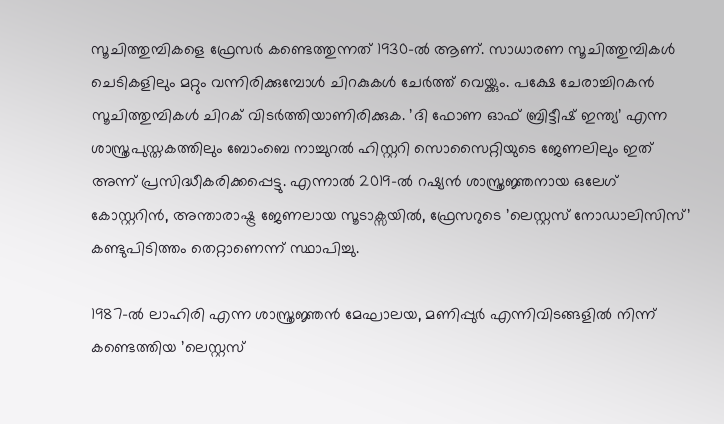സൂചിത്തുമ്പികളെ ഫ്രേസർ കണ്ടെത്തുന്നത് 1930-ൽ ആണ്. സാധാരണ സൂചിത്തുമ്പികൾ ചെടികളിലും മറ്റും വന്നിരിക്കുമ്പോൾ ചിറകുകൾ ചേർത്ത് വെയ്ക്കും. പക്ഷേ ചേരാച്ചിറകൻ സൂചിത്തുമ്പികൾ ചിറക് വിടർത്തിയാണിരിക്കുക. ’ദി ഫോണ ഓഫ് ബ്രിട്ടീഷ് ഇന്ത്യ’ എന്ന ശാസ്ത്രപുസ്തകത്തിലും ബോംബെ നാച്ചുറൽ ഹിസ്റ്ററി സൊസൈറ്റിയുടെ ജേണലിലും ഇത് അന്ന് പ്രസിദ്ധീകരിക്കപ്പെട്ടു. എന്നാൽ 2019-ൽ റഷ്യൻ ശാസ്ത്രജ്ഞനായ ഒലേഗ് കോസ്റ്ററിൻ, അന്താരാഷ്ട്ര ജേണലായ സൂടാക്സയിൽ, ഫ്രേസറുടെ ’ലെസ്റ്റസ് നോഡാലിസിസ്’ കണ്ടുപിടിത്തം തെറ്റാണെന്ന് സ്ഥാപിച്ചു.

1987-ൽ ലാഹിരി എന്ന ശാസ്ത്രജ്ഞൻ മേഘാലയ, മണിപ്പുർ എന്നിവിടങ്ങളിൽ നിന്ന് കണ്ടെത്തിയ ’ലെസ്റ്റസ്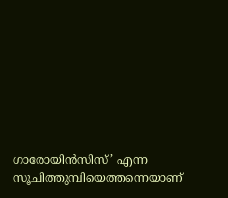ഗാരോയിൻസിസ്’ എന്ന സൂചിത്തുമ്പിയെത്തന്നെയാണ്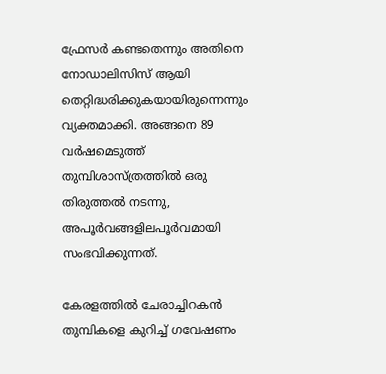ഫ്രേസർ കണ്ടതെന്നും അതിനെ നോഡാലിസിസ് ആയി തെറ്റിദ്ധരിക്കുകയായിരുന്നെന്നും വ്യക്തമാക്കി. അങ്ങനെ 89 വർഷമെടുത്ത് തുമ്പിശാസ്ത്രത്തിൽ ഒരു തിരുത്തൽ നടന്നു, അപൂർവങ്ങളിലപൂർവമായി സംഭവിക്കുന്നത്.

കേരളത്തിൽ ചേരാച്ചിറകൻ തുമ്പികളെ കുറിച്ച് ഗവേഷണം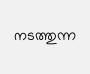നടത്തുന്ന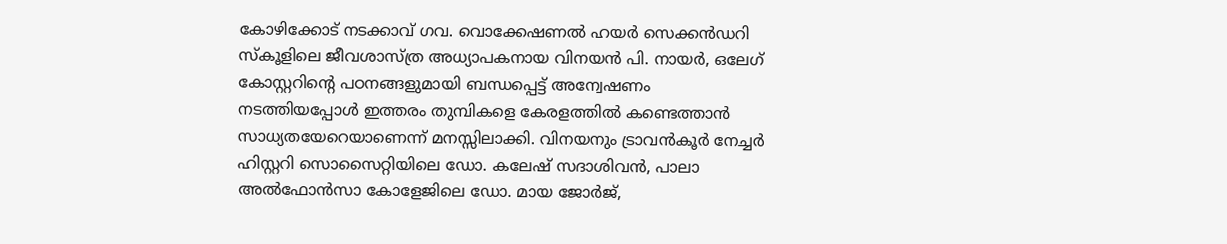കോഴിക്കോട് നടക്കാവ് ഗവ. വൊക്കേഷണൽ ഹയർ സെക്കൻഡറി സ്‌കൂളിലെ ജീവശാസ്ത്ര അധ്യാപകനായ വിനയൻ പി. നായർ, ഒലേഗ് കോസ്റ്ററിന്റെ പഠനങ്ങളുമായി ബന്ധപ്പെട്ട് അന്വേഷണം നടത്തിയപ്പോൾ ഇത്തരം തുമ്പികളെ കേരളത്തിൽ കണ്ടെത്താൻ സാധ്യതയേറെയാണെന്ന് മനസ്സിലാക്കി. വിനയനും ട്രാവൻകൂർ നേച്ചർ ഹിസ്റ്ററി സൊസൈറ്റിയിലെ ഡോ. കലേഷ് സദാശിവൻ, പാലാ അൽഫോൻസാ കോളേജിലെ ഡോ. മായ ജോർജ്,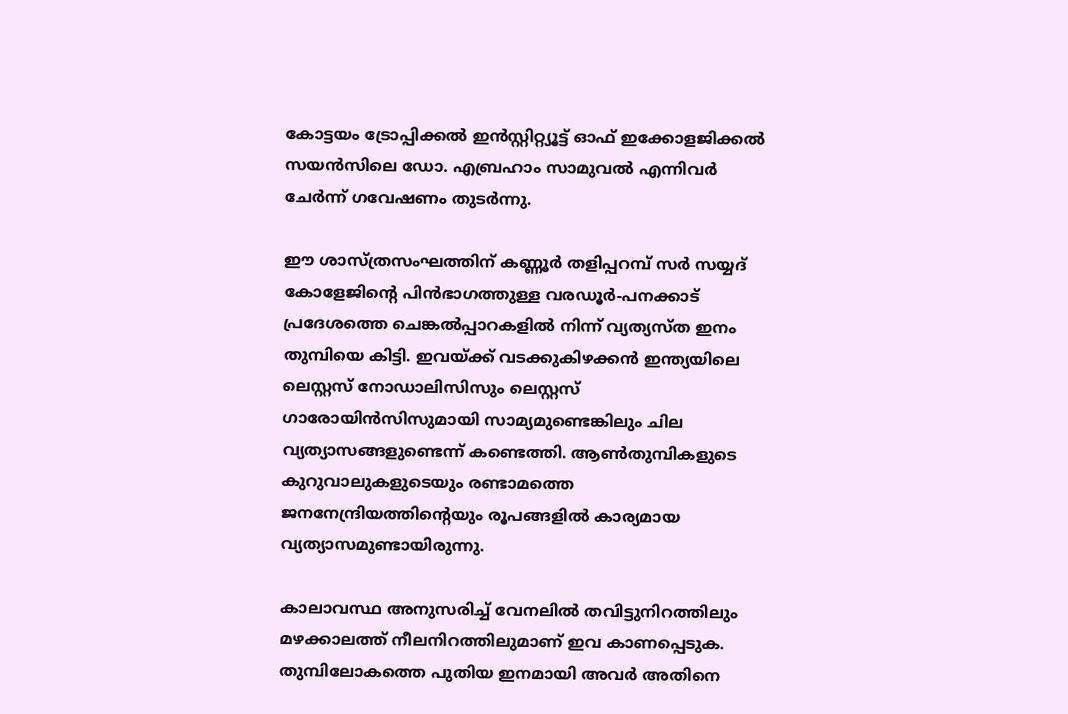കോട്ടയം ട്രോപ്പിക്കൽ ഇൻസ്റ്റിറ്റ്യൂട്ട് ഓഫ് ഇക്കോളജിക്കൽ സയൻസിലെ ഡോ. എബ്രഹാം സാമുവൽ എന്നിവർ ചേർന്ന് ഗവേഷണം തുടർന്നു.

ഈ ശാസ്ത്രസംഘത്തിന് കണ്ണൂർ തളിപ്പറമ്പ് സർ സയ്യദ് കോളേജിന്റെ പിൻഭാഗത്തുള്ള വരഡൂർ-പനക്കാട് പ്രദേശത്തെ ചെങ്കൽപ്പാറകളിൽ നിന്ന് വ്യത്യസ്ത ഇനം തുമ്പിയെ കിട്ടി. ഇവയ്ക്ക് വടക്കുകിഴക്കൻ ഇന്ത്യയിലെ ലെസ്റ്റസ് നോഡാലിസിസും ലെസ്റ്റസ് ഗാരോയിൻസിസുമായി സാമ്യമുണ്ടെങ്കിലും ചില വ്യത്യാസങ്ങളുണ്ടെന്ന് കണ്ടെത്തി. ആൺതുമ്പികളുടെ കുറുവാലുകളുടെയും രണ്ടാമത്തെ ജനനേന്ദ്രിയത്തിന്റെയും രൂപങ്ങളിൽ കാര്യമായ വ്യത്യാസമുണ്ടായിരുന്നു.

കാലാവസ്ഥ അനുസരിച്ച് വേനലിൽ തവിട്ടുനിറത്തിലും മഴക്കാലത്ത് നീലനിറത്തിലുമാണ് ഇവ കാണപ്പെടുക. തുമ്പിലോകത്തെ പുതിയ ഇനമായി അവർ അതിനെ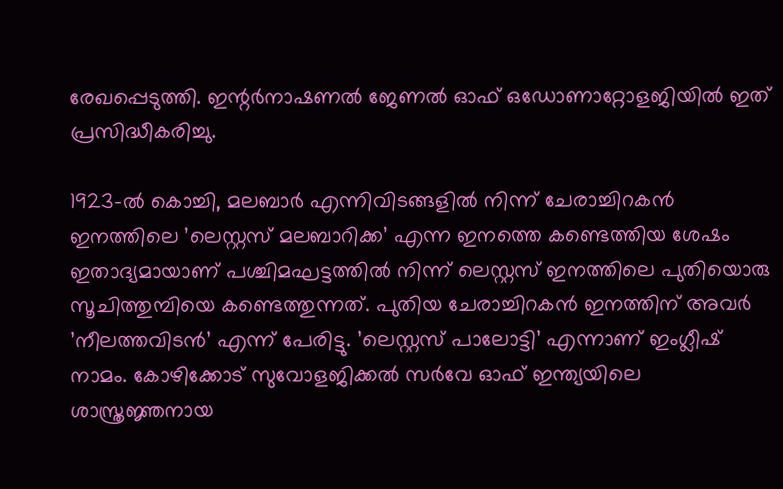രേഖപ്പെടുത്തി. ഇന്റർനാഷണൽ ജേണൽ ഓഫ് ഒഡോണാറ്റോളജിയിൽ ഇത് പ്രസിദ്ധീകരിച്ചു.

1923-ൽ കൊച്ചി, മലബാർ എന്നിവിടങ്ങളിൽ നിന്ന് ചേരാച്ചിറകൻ ഇനത്തിലെ ’ലെസ്റ്റസ് മലബാറിക്ക’ എന്ന ഇനത്തെ കണ്ടെത്തിയ ശേഷം ഇതാദ്യമായാണ് പശ്ചിമഘട്ടത്തിൽ നിന്ന് ലെസ്റ്റസ് ഇനത്തിലെ പുതിയൊരു സൂചിത്തുമ്പിയെ കണ്ടെത്തുന്നത്. പുതിയ ചേരാച്ചിറകൻ ഇനത്തിന് അവർ ’നീലത്തവിടൻ’ എന്ന് പേരിട്ടു. ’ലെസ്റ്റസ് പാലോട്ടി’ എന്നാണ് ഇംഗ്ലീഷ് നാമം. കോഴിക്കോട് സുവോളജിക്കൽ സർവേ ഓഫ് ഇന്ത്യയിലെ ശാസ്ത്രജ്ഞനായ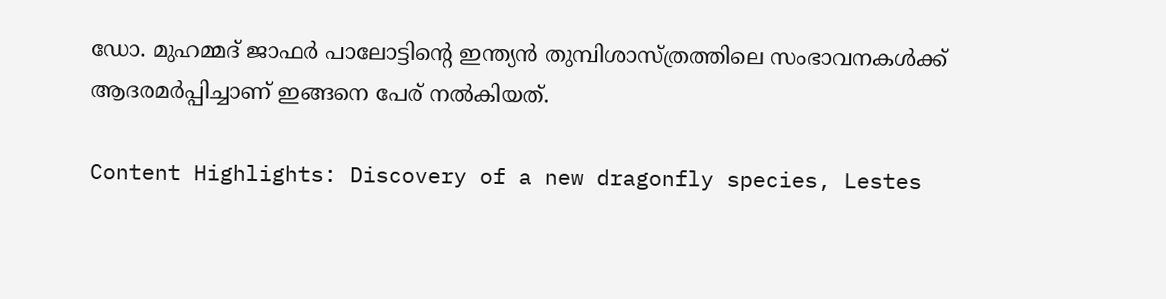ഡോ. മുഹമ്മദ് ജാഫർ പാലോട്ടിന്റെ ഇന്ത്യൻ തുമ്പിശാസ്ത്രത്തിലെ സംഭാവനകൾക്ക് ആദരമർപ്പിച്ചാണ് ഇങ്ങനെ പേര് നൽകിയത്.

Content Highlights: Discovery of a new dragonfly species, Lestes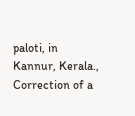paloti, in Kannur, Kerala., Correction of a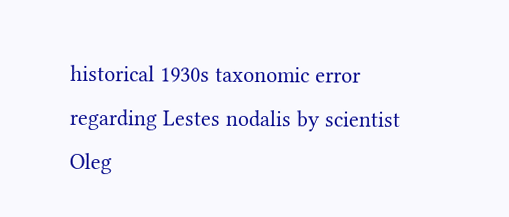historical 1930s taxonomic error regarding Lestes nodalis by scientist Oleg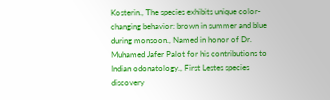Kosterin., The species exhibits unique color-changing behavior: brown in summer and blue during monsoon., Named in honor of Dr. Muhamed Jafer Palot for his contributions to Indian odonatology., First Lestes species discovery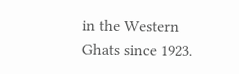in the Western Ghats since 1923.